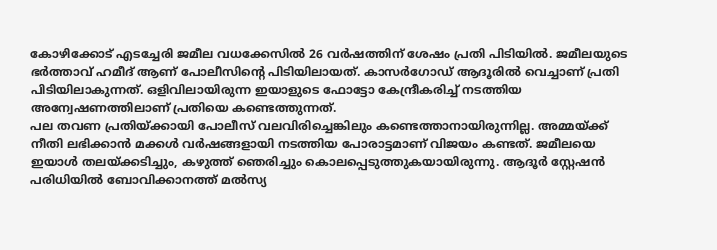കോഴിക്കോട് എടച്ചേരി ജമീല വധക്കേസിൽ 26 വർഷത്തിന് ശേഷം പ്രതി പിടിയിൽ. ജമീലയുടെ ഭർത്താവ് ഹമീദ് ആണ് പോലീസിന്റെ പിടിയിലായത്. കാസർഗോഡ് ആദൂരിൽ വെച്ചാണ് പ്രതി പിടിയിലാകുന്നത്. ഒളിവിലായിരുന്ന ഇയാളുടെ ഫോട്ടോ കേന്ദ്രീകരിച്ച് നടത്തിയ അന്വേഷണത്തിലാണ് പ്രതിയെ കണ്ടെത്തുന്നത്.
പല തവണ പ്രതിയ്ക്കായി പോലീസ് വലവിരിച്ചെങ്കിലും കണ്ടെത്താനായിരുന്നില്ല. അമ്മയ്ക്ക് നീതി ലഭിക്കാൻ മക്കൾ വർഷങ്ങളായി നടത്തിയ പോരാട്ടമാണ് വിജയം കണ്ടത്. ജമീലയെ ഇയാൾ തലയ്ക്കടിച്ചും, കഴുത്ത് ഞെരിച്ചും കൊലപ്പെടുത്തുകയായിരുന്നു. ആദൂർ സ്റ്റേഷൻ പരിധിയിൽ ബോവിക്കാനത്ത് മൽസ്യ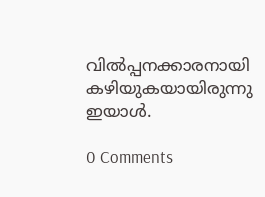വിൽപ്പനക്കാരനായി കഴിയുകയായിരുന്നു ഇയാൾ.

0 Comments